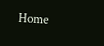Home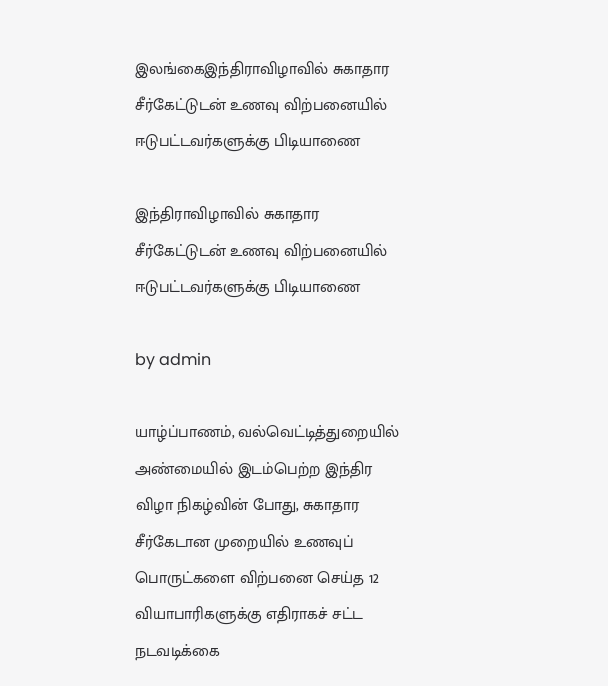இலங்கைஇந்திராவிழாவில் சுகாதார சீர்கேட்டுடன் உணவு விற்பனையில் ஈடுபட்டவர்களுக்கு பிடியாணை

இந்திராவிழாவில் சுகாதார சீர்கேட்டுடன் உணவு விற்பனையில் ஈடுபட்டவர்களுக்கு பிடியாணை

by admin

யாழ்ப்பாணம், வல்வெட்டித்துறையில் அண்மையில் இடம்பெற்ற இந்திர விழா நிகழ்வின் போது, சுகாதார சீர்கேடான முறையில் உணவுப் பொருட்களை விற்பனை செய்த 12 வியாபாரிகளுக்கு எதிராகச் சட்ட நடவடிக்கை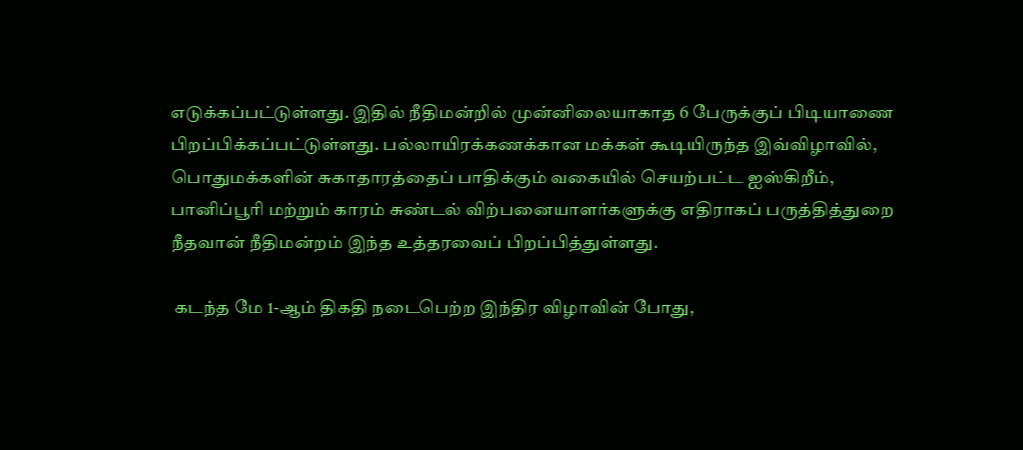எடுக்கப்பட்டுள்ளது. இதில் நீதிமன்றில் முன்னிலையாகாத 6 பேருக்குப் பிடியாணை பிறப்பிக்கப்பட்டுள்ளது. பல்லாயிரக்கணக்கான மக்கள் கூடியிருந்த இவ்விழாவில், பொதுமக்களின் சுகாதாரத்தைப் பாதிக்கும் வகையில் செயற்பட்ட ஐஸ்கிறீம், பானிப்பூரி மற்றும் காரம் சுண்டல் விற்பனையாளர்களுக்கு எதிராகப் பருத்தித்துறை நீதவான் நீதிமன்றம் இந்த உத்தரவைப் பிறப்பித்துள்ளது.

 கடந்த மே 1-ஆம் திகதி நடைபெற்ற இந்திர விழாவின் போது,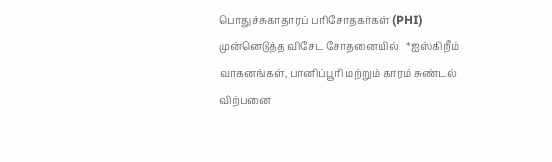பொதுச்சுகாதாரப் பரிசோதகர்கள் (PHI) முன்னெடுத்த விசேட சோதனையில்   *ஐஸ்கிறீம் வாகனங்கள், பானிப்பூரி மற்றும் காரம் சுண்டல் விற்பனை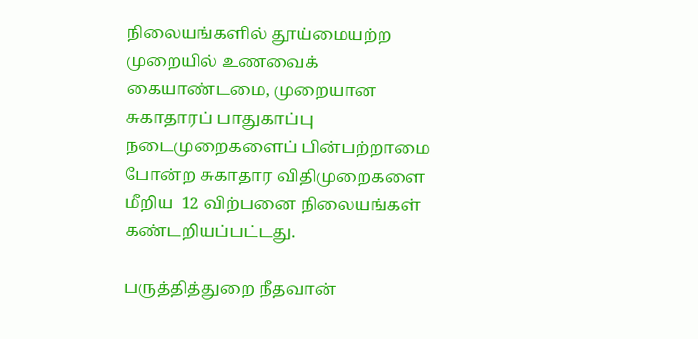நிலையங்களில் தூய்மையற்ற முறையில் உணவைக் கையாண்டமை, முறையான சுகாதாரப் பாதுகாப்பு நடைமுறைகளைப் பின்பற்றாமை  போன்ற சுகாதார விதிமுறைகளை மீறிய  12 விற்பனை நிலையங்கள்    கண்டறியப்பட்டது.

பருத்தித்துறை நீதவான்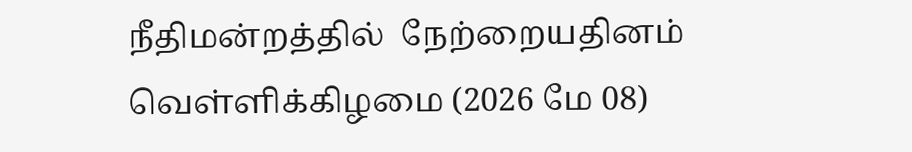நீதிமன்றத்தில்  நேற்றையதினம் வெள்ளிக்கிழமை (2026 மே 08)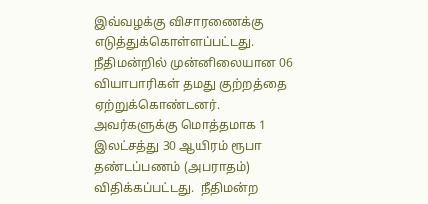இவ்வழக்கு விசாரணைக்கு எடுத்துக்கொள்ளப்பட்டது.   நீதிமன்றில் முன்னிலையான 06 வியாபாரிகள் தமது குற்றத்தை ஏற்றுக்கொண்டனர். அவர்களுக்கு மொத்தமாக 1 இலட்சத்து 30 ஆயிரம் ரூபா தண்டப்பணம் (அபராதம்) விதிக்கப்பட்டது.  நீதிமன்ற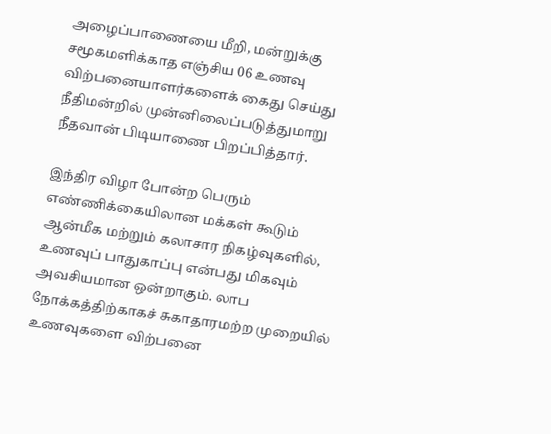அழைப்பாணையை மீறி, மன்றுக்கு சமூகமளிக்காத எஞ்சிய 06 உணவு விற்பனையாளர்களைக் கைது செய்து நீதிமன்றில் முன்னிலைப்படுத்துமாறு நீதவான் பிடியாணை பிறப்பித்தார்.

இந்திர விழா போன்ற பெரும் எண்ணிக்கையிலான மக்கள் கூடும் ஆன்மீக மற்றும் கலாசார நிகழ்வுகளில், உணவுப் பாதுகாப்பு என்பது மிகவும் அவசியமான ஒன்றாகும். லாப நோக்கத்திற்காகச் சுகாதாரமற்ற முறையில் உணவுகளை விற்பனை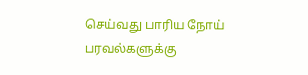செய்வது பாரிய நோய் பரவல்களுக்கு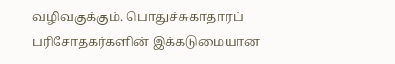வழிவகுக்கும். பொதுச்சுகாதாரப் பரிசோதகர்களின் இக்கடுமையான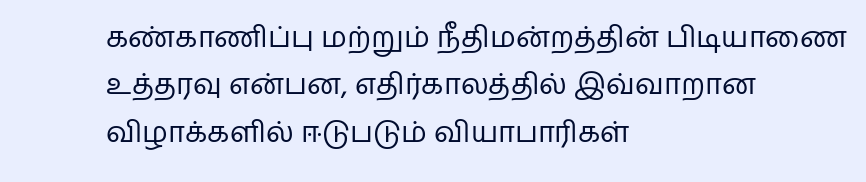கண்காணிப்பு மற்றும் நீதிமன்றத்தின் பிடியாணை உத்தரவு என்பன, எதிர்காலத்தில் இவ்வாறான விழாக்களில் ஈடுபடும் வியாபாரிகள்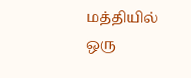மத்தியில் ஒரு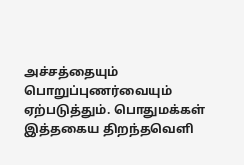அச்சத்தையும் பொறுப்புணர்வையும் ஏற்படுத்தும். பொதுமக்கள் இத்தகைய திறந்தவெளி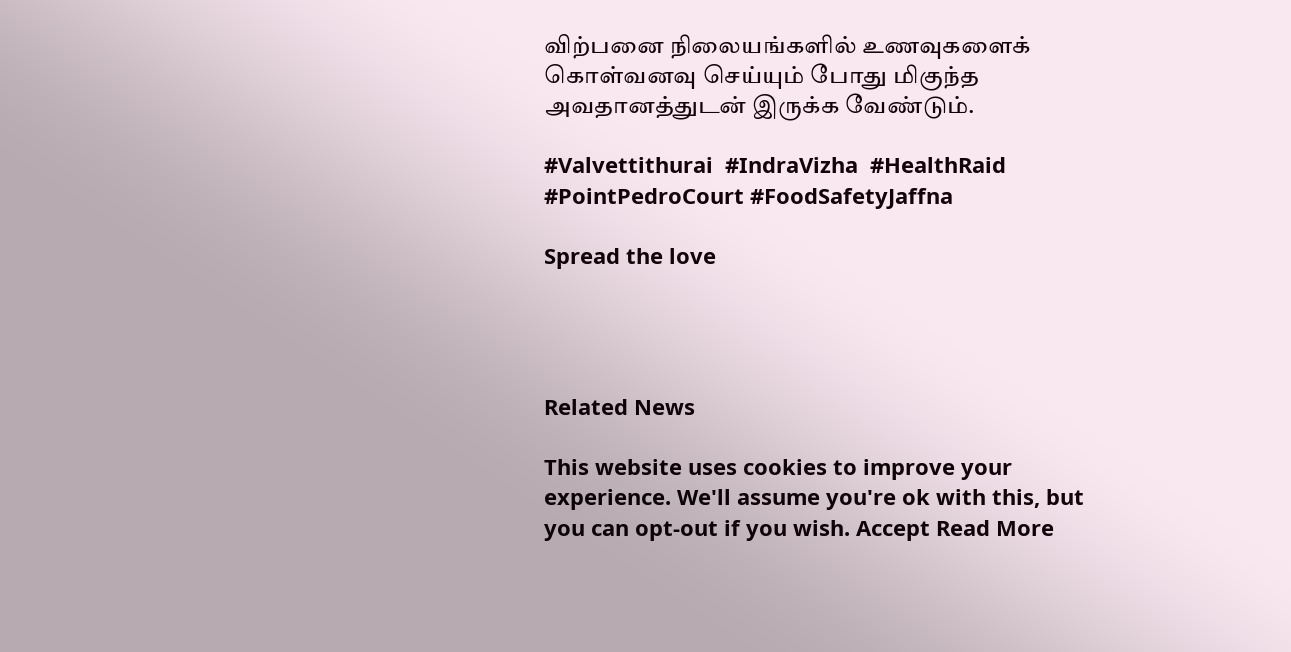விற்பனை நிலையங்களில் உணவுகளைக் கொள்வனவு செய்யும் போது மிகுந்த அவதானத்துடன் இருக்க வேண்டும்.

#Valvettithurai  #IndraVizha  #HealthRaid #PointPedroCourt #FoodSafetyJaffna

Spread the love




Related News

This website uses cookies to improve your experience. We'll assume you're ok with this, but you can opt-out if you wish. Accept Read More